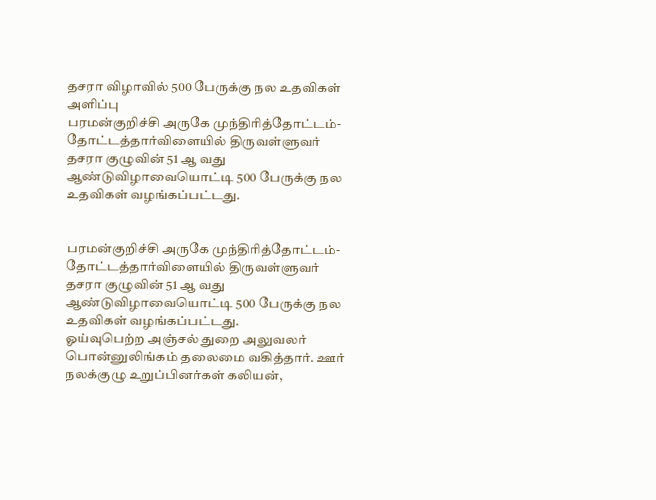தசரா விழாவில் 500 பேருக்கு நல உதவிகள் அளிப்பு
பரமன்குறிச்சி அருகே முந்திரித்தோட்டம்-தோட்டத்தார்விளையில் திருவள்ளுவர் தசரா குழுவின் 51 ஆ வது ஆண்டுவிழாவையொட்டி 500 பேருக்கு நல உதவிகள் வழங்கப்பட்டது.


பரமன்குறிச்சி அருகே முந்திரித்தோட்டம்-தோட்டத்தார்விளையில் திருவள்ளுவர் தசரா குழுவின் 51 ஆ வது ஆண்டுவிழாவையொட்டி 500 பேருக்கு நல உதவிகள் வழங்கப்பட்டது.
ஓய்வுபெற்ற அஞ்சல் துறை அலுவலர் பொன்னுலிங்கம் தலைமை வகித்தார். ஊர் நலக்குழு உறுப்பினர்கள் கலியன்,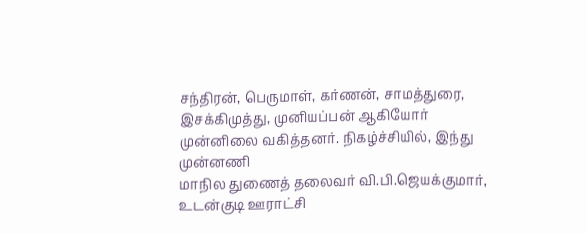சந்திரன், பெருமாள், கர்ணன், சாமத்துரை, இசக்கிமுத்து, முனியப்பன் ஆகியோர் முன்னிலை வகித்தனர். நிகழ்ச்சியில், இந்து முன்னணி
மாநில துணைத் தலைவர் வி.பி.ஜெயக்குமார், உடன்குடி ஊராட்சி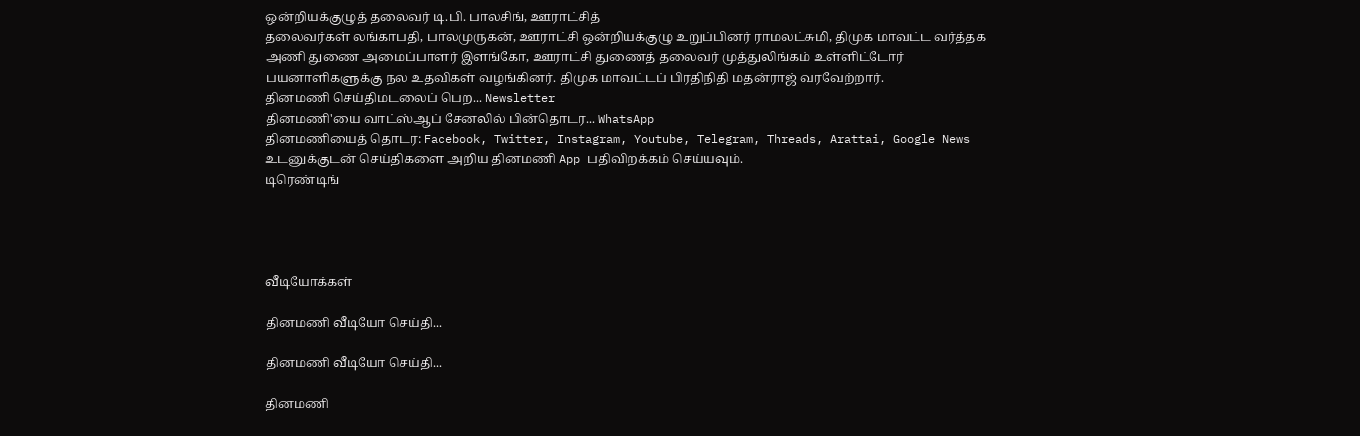ஒன்றியக்குழுத் தலைவர் டி.பி. பாலசிங், ஊராட்சித்
தலைவர்கள் லங்காபதி, பாலமுருகன், ஊராட்சி ஒன்றியக்குழு உறுப்பினர் ராமலட்சுமி, திமுக மாவட்ட வர்த்தக அணி துணை அமைப்பாளர் இளங்கோ, ஊராட்சி துணைத் தலைவர் முத்துலிங்கம் உள்ளிட்டோர் பயனாளிகளுக்கு நல உதவிகள் வழங்கினர். திமுக மாவட்டப் பிரதிநிதி மதன்ராஜ் வரவேற்றார்.
தினமணி செய்திமடலைப் பெற... Newsletter
தினமணி'யை வாட்ஸ்ஆப் சேனலில் பின்தொடர... WhatsApp
தினமணியைத் தொடர: Facebook, Twitter, Instagram, Youtube, Telegram, Threads, Arattai, Google News
உடனுக்குடன் செய்திகளை அறிய தினமணி App பதிவிறக்கம் செய்யவும்.
டிரெண்டிங்




வீடியோக்கள்

தினமணி வீடியோ செய்தி...

தினமணி வீடியோ செய்தி...

தினமணி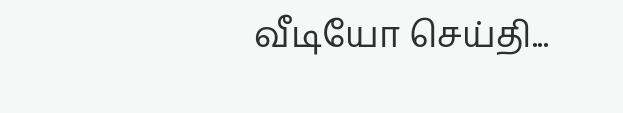வீடியோ செய்தி...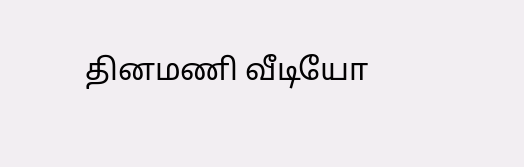தினமணி வீடியோ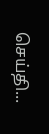செய்தி...